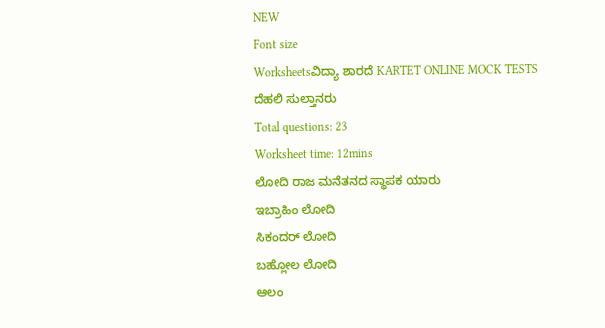NEW
Font size
Worksheetsವಿದ್ಯಾ ಶಾರದೆ KARTET ONLINE MOCK TESTS ದೆಹಲಿ ಸುಲ್ತಾನರು
Total questions: 23
Worksheet time: 12mins
ಲೋದಿ ರಾಜ ಮನೆತನದ ಸ್ಥಾಪಕ ಯಾರು
ಇಬ್ರಾಹಿಂ ಲೋದಿ
ಸಿಕಂದರ್ ಲೋದಿ
ಬಹ್ಲೋಲ ಲೋದಿ
ಆಲಂ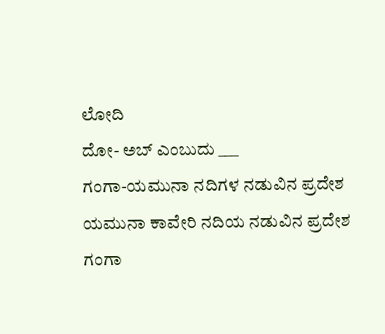ಲೋದಿ
ದೋ- ಅಬ್ ಎಂಬುದು ___
ಗಂಗಾ-ಯಮುನಾ ನದಿಗಳ ನಡುವಿನ ಪ್ರದೇಶ
ಯಮುನಾ ಕಾವೇರಿ ನದಿಯ ನಡುವಿನ ಪ್ರದೇಶ
ಗಂಗಾ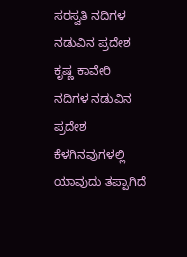ಸರಸ್ವತಿ ನದಿಗಳ ನಡುವಿನ ಪ್ರದೇಶ
ಕೃಷ್ಣ ಕಾವೇರಿ ನದಿಗಳ ನಡುವಿನ ಪ್ರದೇಶ
ಕೆಳಗಿನವುಗಳಲ್ಲಿ ಯಾವುದು ತಪ್ಪಾಗಿದೆ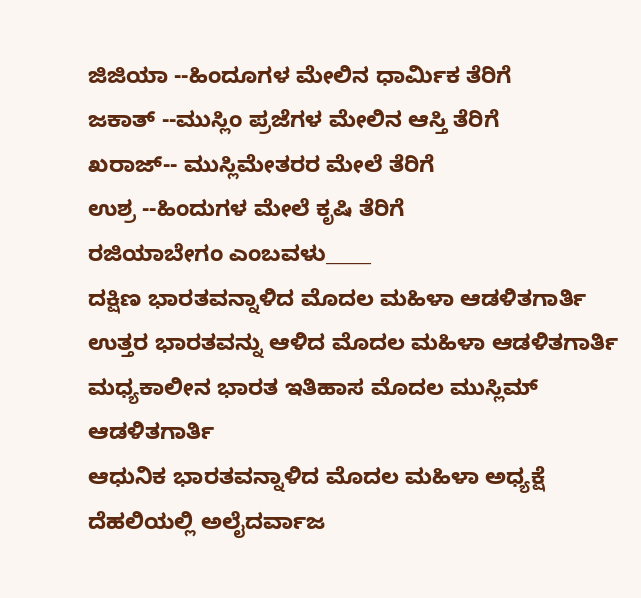ಜಿಜಿಯಾ --ಹಿಂದೂಗಳ ಮೇಲಿನ ಧಾರ್ಮಿಕ ತೆರಿಗೆ
ಜಕಾತ್ --ಮುಸ್ಲಿಂ ಪ್ರಜೆಗಳ ಮೇಲಿನ ಆಸ್ತಿ ತೆರಿಗೆ
ಖರಾಜ್-- ಮುಸ್ಲಿಮೇತರರ ಮೇಲೆ ತೆರಿಗೆ
ಉಶ್ರ --ಹಿಂದುಗಳ ಮೇಲೆ ಕೃಷಿ ತೆರಿಗೆ
ರಜಿಯಾಬೇಗಂ ಎಂಬವಳು_____
ದಕ್ಷಿಣ ಭಾರತವನ್ನಾಳಿದ ಮೊದಲ ಮಹಿಳಾ ಆಡಳಿತಗಾರ್ತಿ
ಉತ್ತರ ಭಾರತವನ್ನು ಆಳಿದ ಮೊದಲ ಮಹಿಳಾ ಆಡಳಿತಗಾರ್ತಿ
ಮಧ್ಯಕಾಲೀನ ಭಾರತ ಇತಿಹಾಸ ಮೊದಲ ಮುಸ್ಲಿಮ್ ಆಡಳಿತಗಾರ್ತಿ
ಆಧುನಿಕ ಭಾರತವನ್ನಾಳಿದ ಮೊದಲ ಮಹಿಳಾ ಅಧ್ಯಕ್ಷೆ
ದೆಹಲಿಯಲ್ಲಿ ಅಲೈದರ್ವಾಜ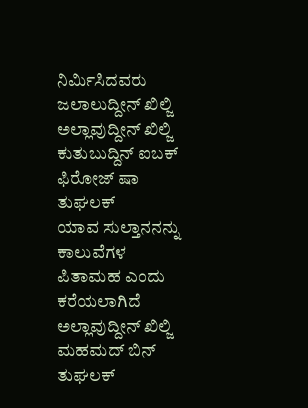ನಿರ್ಮಿಸಿದವರು
ಜಲಾಲುದ್ದೀನ್ ಖಿಲ್ಜಿ
ಅಲ್ಲಾವುದ್ದೀನ್ ಖಿಲ್ಜಿ
ಕುತುಬುದ್ದಿನ್ ಐಬಕ್
ಫಿರೋಜ್ ಷಾ ತುಘಲಕ್
ಯಾವ ಸುಲ್ತಾನನನ್ನು ಕಾಲುವೆಗಳ ಪಿತಾಮಹ ಎಂದು ಕರೆಯಲಾಗಿದೆ
ಅಲ್ಲಾವುದ್ದೀನ್ ಖಿಲ್ಜಿ
ಮಹಮದ್ ಬಿನ್ ತುಘಲಕ್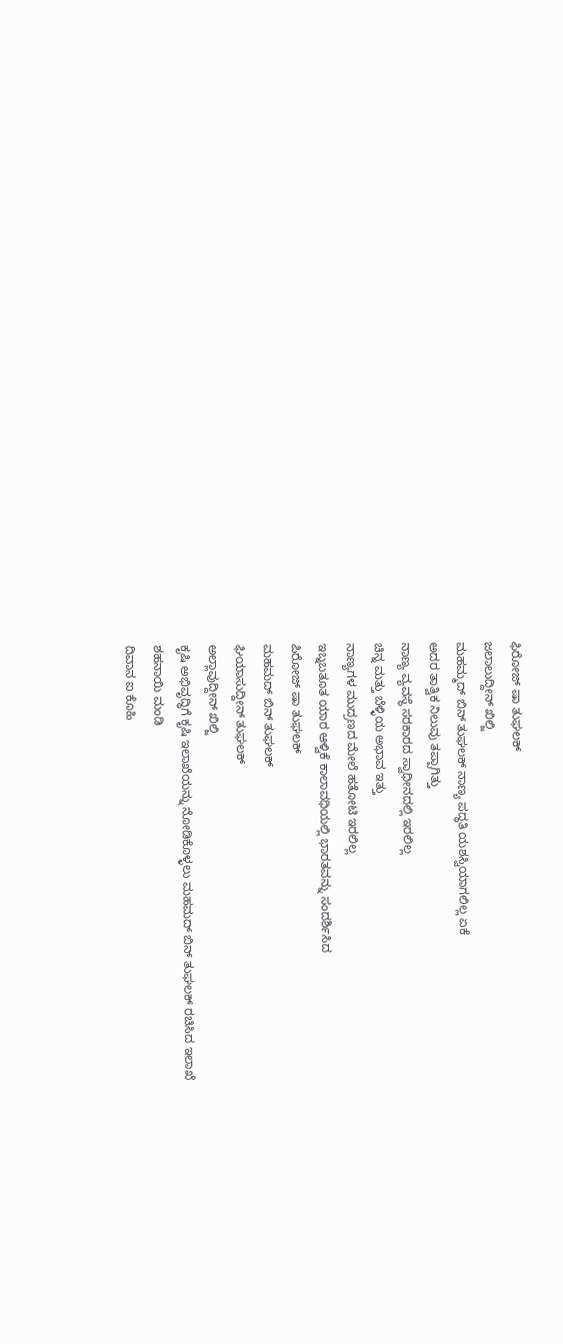ಫಿರೋಜ್ ಷಾ ತುಘಲಕ್
ಜಲಾಲುದ್ದೀನ್ ಖಿಲ್ಜಿ
ಮಹಮ್ಮದ್ ಬಿನ್ ತುಘಲಕ್ ನಾಣ್ಯ ಪದ್ಧತಿ ಯಶಸ್ವಿಯಾಗಲಿಲ್ಲ ಏಕೆ
ಅದರ ತಾತ್ವಿಕ ನಿಲುವು ತಪ್ಪಾಗಿತ್ತು
ನಾಣ್ಯ ವ್ಯವಸ್ಥೆ ಸರಕಾರದ ಸ್ವಾಧೀನದಲ್ಲಿ ಇರಲಿಲ್ಲ
ಚಿನ್ನ ಮತ್ತು ಬೆಳ್ಳಿಯ ಅಭಾವ ಇತ್ತು
ನಾಣ್ಯಗಳ ಮುದ್ರಣದ ಮೇಲೆ ಹತೋಟಿ ಇರಲಿಲ್ಲ
ಇಬ್ನಬತೂತ ಯಾರ ಆಳ್ವಿಕೆ ಕಾಲಾವಧಿಯಲ್ಲಿ ಭಾರತವನ್ನು ಸಂದರ್ಶಿಸಿದ
ಪಿರೋಜ್ ಷಾ ತುಘಲಕ್
ಮಹಮದ್ ಬಿನ್ ತುಘಲಕ್
ಘಿಯಾಸುದ್ದೀನ್ ತುಘಲಕ್
ಅಲ್ಲಾವುದ್ದೀನ್ ಖಿಲ್ಜಿ
ಕೃಷಿ ಅಭಿವೃದ್ಧಿಗೆ ಕೃಷಿ ಇಲಾಖೆಯನ್ನು ನೋಡಿಕೊಳ್ಳಲು ಮಹಮದ್ ಬಿನ್ ತುಘಲಕ್ ರಚಿಸಿದ ಇಲಾಖೆ
ಶಹನಾಯಿ ಮಂಡಿ
ದಿವಾನ ಐ ಕೊಹಿ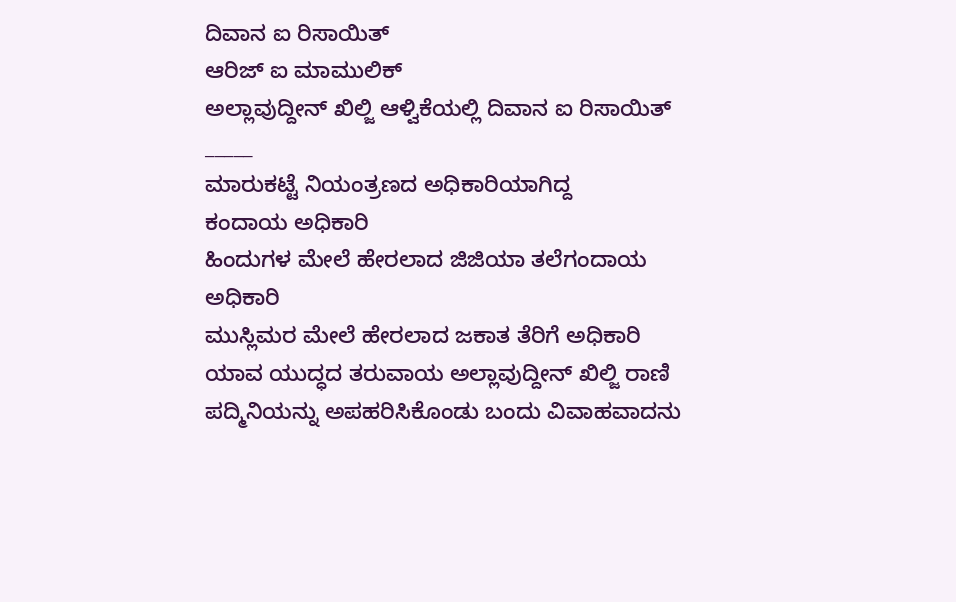ದಿವಾನ ಐ ರಿಸಾಯಿತ್
ಆರಿಜ್ ಐ ಮಾಮುಲಿಕ್
ಅಲ್ಲಾವುದ್ದೀನ್ ಖಿಲ್ಜಿ ಆಳ್ವಿಕೆಯಲ್ಲಿ ದಿವಾನ ಐ ರಿಸಾಯಿತ್ _____
ಮಾರುಕಟ್ಟೆ ನಿಯಂತ್ರಣದ ಅಧಿಕಾರಿಯಾಗಿದ್ದ
ಕಂದಾಯ ಅಧಿಕಾರಿ
ಹಿಂದುಗಳ ಮೇಲೆ ಹೇರಲಾದ ಜಿಜಿಯಾ ತಲೆಗಂದಾಯ ಅಧಿಕಾರಿ
ಮುಸ್ಲಿಮರ ಮೇಲೆ ಹೇರಲಾದ ಜಕಾತ ತೆರಿಗೆ ಅಧಿಕಾರಿ
ಯಾವ ಯುದ್ಧದ ತರುವಾಯ ಅಲ್ಲಾವುದ್ದೀನ್ ಖಿಲ್ಜಿ ರಾಣಿ ಪದ್ಮಿನಿಯನ್ನು ಅಪಹರಿಸಿಕೊಂಡು ಬಂದು ವಿವಾಹವಾದನು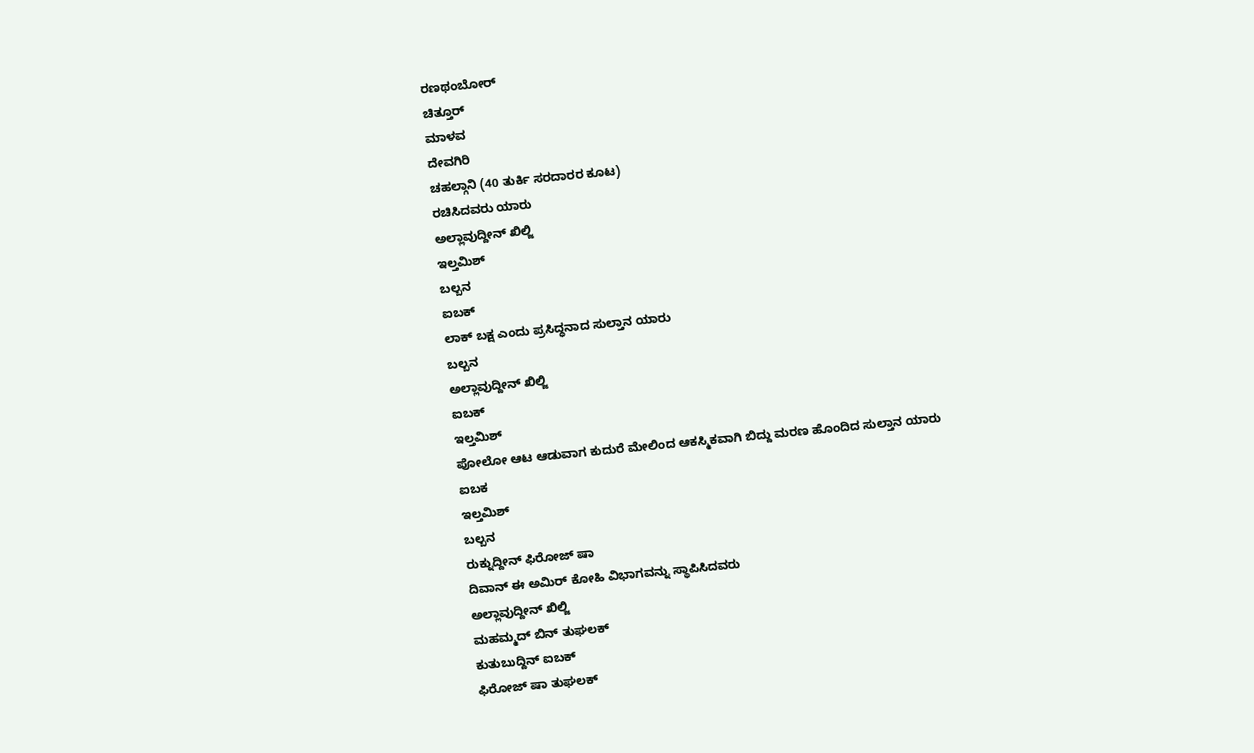ರಣಥಂಬೋರ್
ಚಿತ್ತೂರ್
ಮಾಳವ
ದೇವಗಿರಿ
ಚಹಲ್ಗಾನಿ (40 ತುರ್ಕಿ ಸರದಾರರ ಕೂಟ)
ರಚಿಸಿದವರು ಯಾರು
ಅಲ್ಲಾವುದ್ದೀನ್ ಖಿಲ್ಜಿ
ಇಲ್ತಮಿಶ್
ಬಲ್ಬನ
ಐಬಕ್
ಲಾಕ್ ಬಕ್ಷ ಎಂದು ಪ್ರಸಿದ್ಧನಾದ ಸುಲ್ತಾನ ಯಾರು
ಬಲ್ಬನ
ಅಲ್ಲಾವುದ್ದೀನ್ ಖಿಲ್ಜಿ
ಐಬಕ್
ಇಲ್ತಮಿಶ್
ಪೋಲೋ ಆಟ ಆಡುವಾಗ ಕುದುರೆ ಮೇಲಿಂದ ಆಕಸ್ಮಿಕವಾಗಿ ಬಿದ್ದು ಮರಣ ಹೊಂದಿದ ಸುಲ್ತಾನ ಯಾರು
ಐಬಕ
ಇಲ್ತಮಿಶ್
ಬಲ್ಬನ
ರುಕ್ನುದ್ದೀನ್ ಫಿರೋಜ್ ಷಾ
ದಿವಾನ್ ಈ ಅಮಿರ್ ಕೋಹಿ ವಿಭಾಗವನ್ನು ಸ್ಥಾಪಿಸಿದವರು
ಅಲ್ಲಾವುದ್ದೀನ್ ಖಿಲ್ಜಿ
ಮಹಮ್ಮದ್ ಬಿನ್ ತುಘಲಕ್
ಕುತುಬುದ್ದಿನ್ ಐಬಕ್
ಫಿರೋಜ್ ಷಾ ತುಘಲಕ್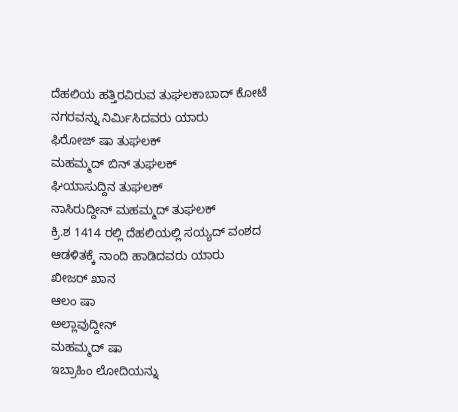ದೆಹಲಿಯ ಹತ್ತಿರವಿರುವ ತುಘಲಕಾಬಾದ್ ಕೋಟೆ ನಗರವನ್ನು ನಿರ್ಮಿಸಿದವರು ಯಾರು
ಫಿರೋಜ್ ಷಾ ತುಘಲಕ್
ಮಹಮ್ಮದ್ ಬಿನ್ ತುಘಲಕ್
ಘಿಯಾಸುದ್ದಿನ ತುಘಲಕ್
ನಾಸಿರುದ್ದೀನ್ ಮಹಮ್ಮದ್ ತುಘಲಕ್
ಕ್ರಿ.ಶ 1414 ರಲ್ಲಿ ದೆಹಲಿಯಲ್ಲಿ ಸಯ್ಯದ್ ವಂಶದ ಆಡಳಿತಕ್ಕೆ ನಾಂದಿ ಹಾಡಿದವರು ಯಾರು
ಖೀಜರ್ ಖಾನ
ಆಲಂ ಷಾ
ಅಲ್ಲಾವುದ್ದೀನ್
ಮಹಮ್ಮದ್ ಷಾ
ಇಬ್ರಾಹಿಂ ಲೋದಿಯನ್ನು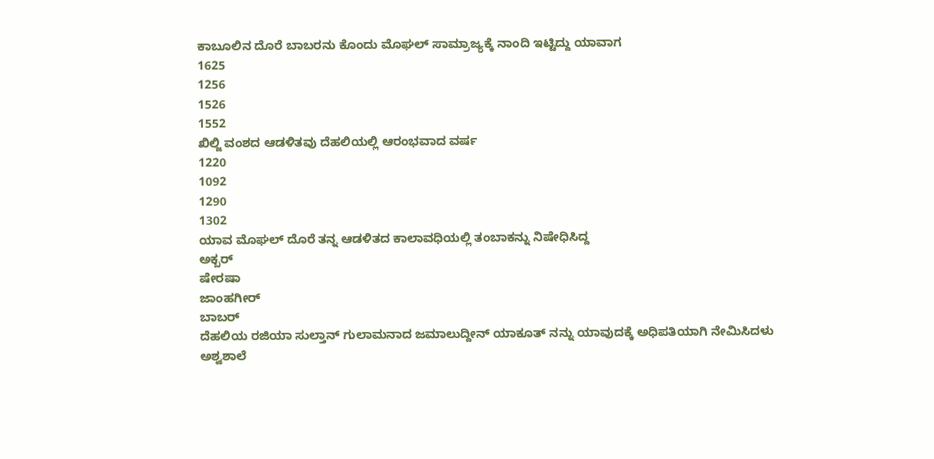ಕಾಬೂಲಿನ ದೊರೆ ಬಾಬರನು ಕೊಂದು ಮೊಘಲ್ ಸಾಮ್ರಾಜ್ಯಕ್ಕೆ ನಾಂದಿ ಇಟ್ಟಿದ್ದು ಯಾವಾಗ
1625
1256
1526
1552
ಖಿಲ್ಜಿ ವಂಶದ ಆಡಳಿತವು ದೆಹಲಿಯಲ್ಲಿ ಆರಂಭವಾದ ವರ್ಷ
1220
1092
1290
1302
ಯಾವ ಮೊಘಲ್ ದೊರೆ ತನ್ನ ಆಡಳಿತದ ಕಾಲಾವಧಿಯಲ್ಲಿ ತಂಬಾಕನ್ನು ನಿಷೇಧಿಸಿದ್ದ
ಅಕ್ಬರ್
ಷೇರಷಾ
ಜಾಂಹಗೀರ್
ಬಾಬರ್
ದೆಹಲಿಯ ರಜಿಯಾ ಸುಲ್ತಾನ್ ಗುಲಾಮನಾದ ಜಮಾಲುದ್ದೀನ್ ಯಾಕೂತ್ ನನ್ನು ಯಾವುದಕ್ಕೆ ಅಧಿಪತಿಯಾಗಿ ನೇಮಿಸಿದಳು
ಅಶ್ವಶಾಲೆ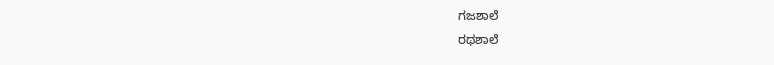ಗಜಶಾಲೆ
ರಥಶಾಲೆ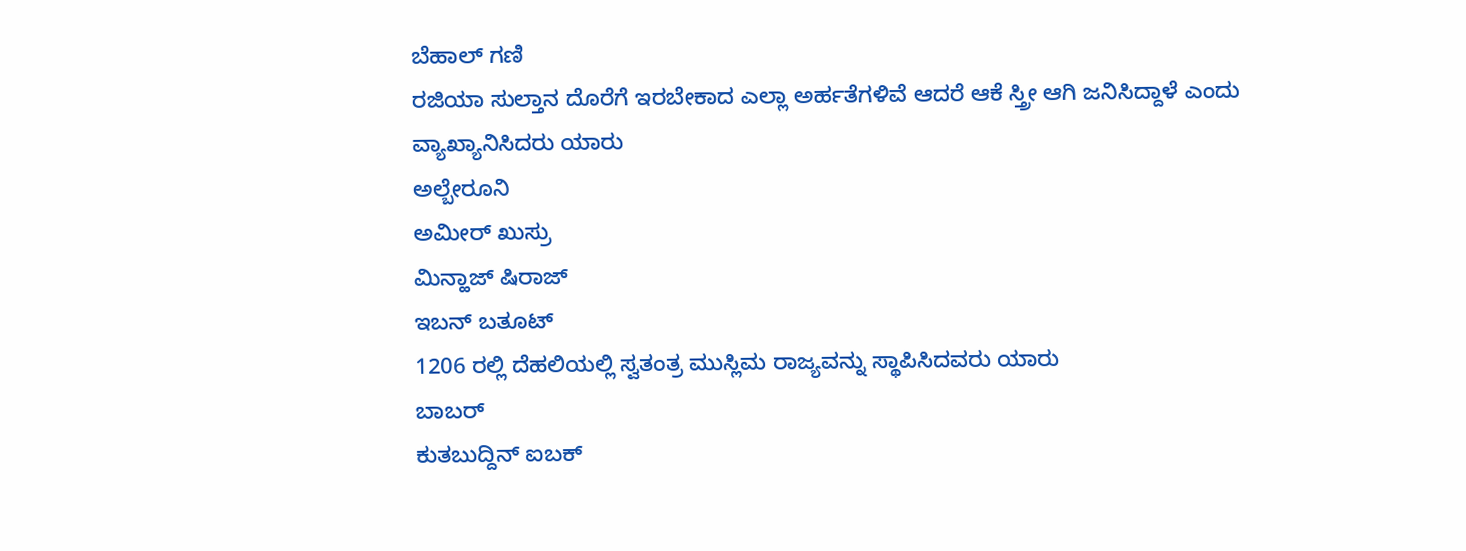ಬೆಹಾಲ್ ಗಣಿ
ರಜಿಯಾ ಸುಲ್ತಾನ ದೊರೆಗೆ ಇರಬೇಕಾದ ಎಲ್ಲಾ ಅರ್ಹತೆಗಳಿವೆ ಆದರೆ ಆಕೆ ಸ್ತ್ರೀ ಆಗಿ ಜನಿಸಿದ್ದಾಳೆ ಎಂದು ವ್ಯಾಖ್ಯಾನಿಸಿದರು ಯಾರು
ಅಲ್ಬೇರೂನಿ
ಅಮೀರ್ ಖುಸ್ರು
ಮಿನ್ಹಾಜ್ ಷಿರಾಜ್
ಇಬನ್ ಬತೂಟ್
1206 ರಲ್ಲಿ ದೆಹಲಿಯಲ್ಲಿ ಸ್ವತಂತ್ರ ಮುಸ್ಲಿಮ ರಾಜ್ಯವನ್ನು ಸ್ಥಾಪಿಸಿದವರು ಯಾರು
ಬಾಬರ್
ಕುತಬುದ್ದಿನ್ ಐಬಕ್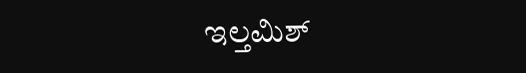ಇಲ್ತಮಿಶ್